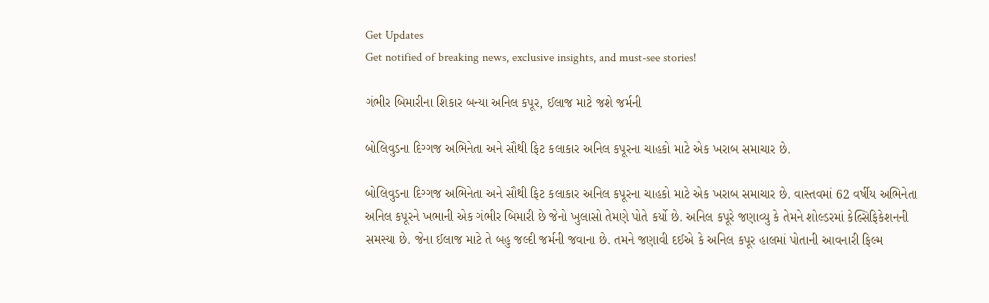Get Updates
Get notified of breaking news, exclusive insights, and must-see stories!

ગંભીર બિમારીના શિકાર બન્યા અનિલ કપૂર, ઈલાજ માટે જશે જર્મની

બોલિવુડના દિગ્ગજ અભિનેતા અને સૌથી ફિટ કલાકાર અનિલ કપૂરના ચાહકો માટે એક ખરાબ સમાચાર છે.

બોલિવુડના દિગ્ગજ અભિનેતા અને સૌથી ફિટ કલાકાર અનિલ કપૂરના ચાહકો માટે એક ખરાબ સમાચાર છે. વાસ્તવમાં 62 વર્ષીય અભિનેતા અનિલ કપૂરને ખભાની એક ગંભીર બિમારી છે જેનો ખુલાસો તેમણે પોતે કર્યો છે. અનિલ કપૂરે જણાવ્યુ કે તેમને શોલ્ડરમાં કેલ્સિફિકેશનની સમસ્યા છે. જેના ઈલાજ માટે તે બહુ જલ્દી જર્મની જવાના છે. તમને જણાવી દઈએ કે અનિલ કપૂર હાલમાં પોતાની આવનારી ફિલ્મ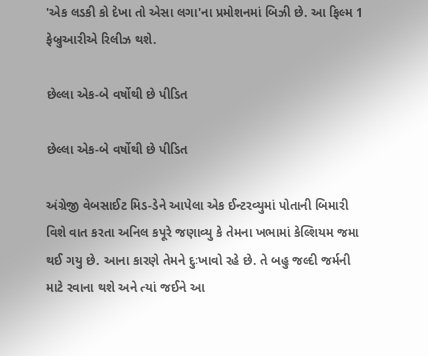'એક લડકી કો દેખા તો એસા લગા'ના પ્રમોશનમાં બિઝી છે. આ ફિલ્મ 1 ફેબ્રુઆરીએ રિલીઝ થશે.

છેલ્લા એક-બે વર્ષોથી છે પીડિત

છેલ્લા એક-બે વર્ષોથી છે પીડિત

અંગ્રેજી વેબસાઈટ મિડ-ડેને આપેલા એક ઈન્ટરવ્યુમાં પોતાની બિમારી વિશે વાત કરતા અનિલ કપૂરે જણાવ્યુ કે તેમના ખભામાં કેલ્શિયમ જમા થઈ ગયુ છે. આના કારણે તેમને દુઃખાવો રહે છે. તે બહુ જલ્દી જર્મની માટે રવાના થશે અને ત્યાં જઈને આ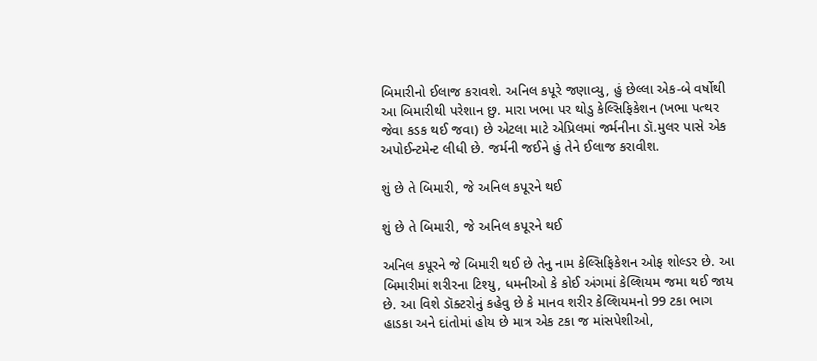બિમારીનો ઈલાજ કરાવશે. અનિલ કપૂરે જણાવ્યુ, હું છેલ્લા એક-બે વર્ષોથી આ બિમારીથી પરેશાન છુ. મારા ખભા પર થોડુ કેલ્સિફિકેશન (ખભા પત્થર જેવા કડક થઈ જવા) છે એટલા માટે એપ્રિલમાં જર્મનીના ડૉ.મુલર પાસે એક અપોઈન્ટમેન્ટ લીધી છે. જર્મની જઈને હું તેને ઈલાજ કરાવીશ.

શું છે તે બિમારી, જે અનિલ કપૂરને થઈ

શું છે તે બિમારી, જે અનિલ કપૂરને થઈ

અનિલ કપૂરને જે બિમારી થઈ છે તેનુ નામ કેલ્સિફિકેશન ઓફ શોલ્ડર છે. આ બિમારીમાં શરીરના ટિશ્યુ, ધમનીઓ કે કોઈ અંગમાં કેલ્શિયમ જમા થઈ જાય છે. આ વિશે ડૉક્ટરોનું કહેવુ છે કે માનવ શરીર કેલ્શિયમનો 99 ટકા ભાગ હાડકા અને દાંતોમાં હોય છે માત્ર એક ટકા જ માંસપેશીઓ,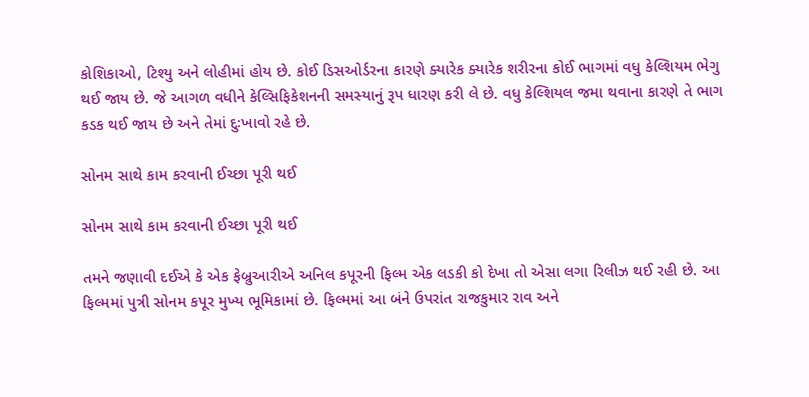કોશિકાઓ, ટિશ્યુ અને લોહીમાં હોય છે. કોઈ ડિસઓર્ડરના કારણે ક્યારેક ક્યારેક શરીરના કોઈ ભાગમાં વધુ કેલ્શિયમ ભેગુ થઈ જાય છે. જે આગળ વધીને કેલ્સિફિકેશનની સમસ્યાનું રૂપ ધારણ કરી લે છે. વધુ કેલ્શિયલ જમા થવાના કારણે તે ભાગ કડક થઈ જાય છે અને તેમાં દુઃખાવો રહે છે.

સોનમ સાથે કામ કરવાની ઈચ્છા પૂરી થઈ

સોનમ સાથે કામ કરવાની ઈચ્છા પૂરી થઈ

તમને જણાવી દઈએ કે એક ફેબ્રુઆરીએ અનિલ કપૂરની ફિલ્મ એક લડકી કો દેખા તો એસા લગા રિલીઝ થઈ રહી છે. આ ફિલ્મમાં પુત્રી સોનમ કપૂર મુખ્ય ભૂમિકામાં છે. ફિલ્મમાં આ બંને ઉપરાંત રાજકુમાર રાવ અને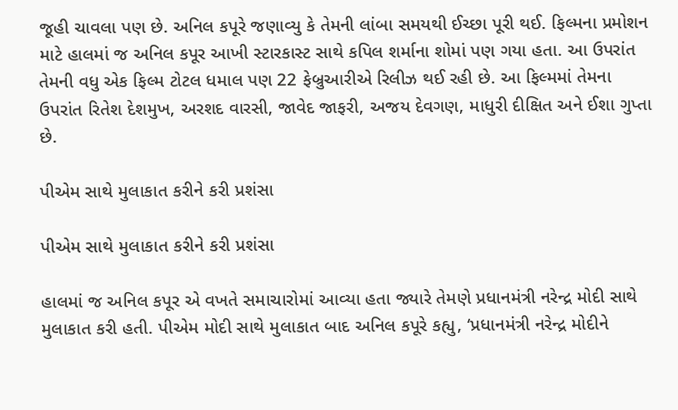જૂહી ચાવલા પણ છે. અનિલ કપૂરે જણાવ્યુ કે તેમની લાંબા સમયથી ઈચ્છા પૂરી થઈ. ફિલ્મના પ્રમોશન માટે હાલમાં જ અનિલ કપૂર આખી સ્ટારકાસ્ટ સાથે કપિલ શર્માના શોમાં પણ ગયા હતા. આ ઉપરાંત તેમની વધુ એક ફિલ્મ ટોટલ ધમાલ પણ 22 ફેબ્રુઆરીએ રિલીઝ થઈ રહી છે. આ ફિલ્મમાં તેમના ઉપરાંત રિતેશ દેશમુખ, અરશદ વારસી, જાવેદ જાફરી, અજય દેવગણ, માધુરી દીક્ષિત અને ઈશા ગુપ્તા છે.

પીએમ સાથે મુલાકાત કરીને કરી પ્રશંસા

પીએમ સાથે મુલાકાત કરીને કરી પ્રશંસા

હાલમાં જ અનિલ કપૂર એ વખતે સમાચારોમાં આવ્યા હતા જ્યારે તેમણે પ્રધાનમંત્રી નરેન્દ્ર મોદી સાથે મુલાકાત કરી હતી. પીએમ મોદી સાથે મુલાકાત બાદ અનિલ કપૂરે કહ્યુ, ‘પ્રધાનમંત્રી નરેન્દ્ર મોદીને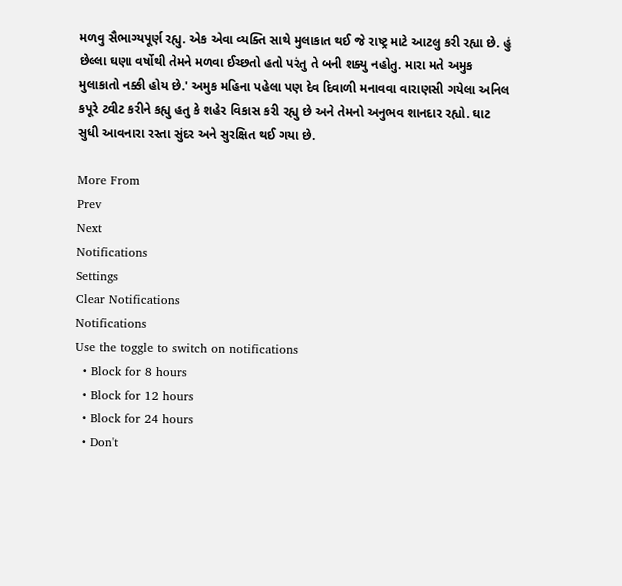મળવુ સૈભાગ્યપૂર્ણ રહ્યુ. એક એવા વ્યક્તિ સાથે મુલાકાત થઈ જે રાષ્ટ્ર માટે આટલુ કરી રહ્યા છે. હું છેલ્લા ઘણા વર્ષોથી તેમને મળવા ઈચ્છતો હતો પરંતુ તે બની શક્યુ નહોતુ. મારા મતે અમુક મુલાકાતો નક્કી હોય છે.' અમુક મહિના પહેલા પણ દેવ દિવાળી મનાવવા વારાણસી ગયેલા અનિલ કપૂરે ટ્વીટ કરીને કહ્યુ હતુ કે શહેર વિકાસ કરી રહ્યુ છે અને તેમનો અનુભવ શાનદાર રહ્યો. ઘાટ સુધી આવનારા રસ્તા સુંદર અને સુરક્ષિત થઈ ગયા છે.

More From
Prev
Next
Notifications
Settings
Clear Notifications
Notifications
Use the toggle to switch on notifications
  • Block for 8 hours
  • Block for 12 hours
  • Block for 24 hours
  • Don't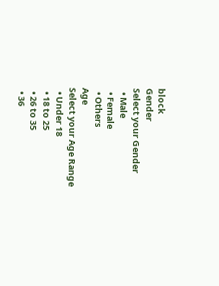block
Gender
Select your Gender
  • Male
  • Female
  • Others
Age
Select your Age Range
  • Under 18
  • 18 to 25
  • 26 to 35
  • 36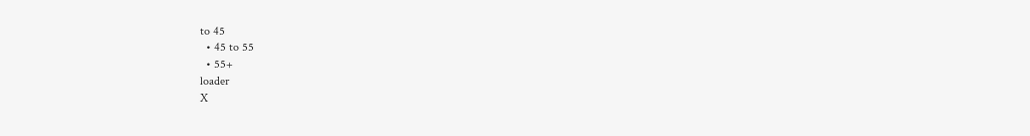to 45
  • 45 to 55
  • 55+
loader
X